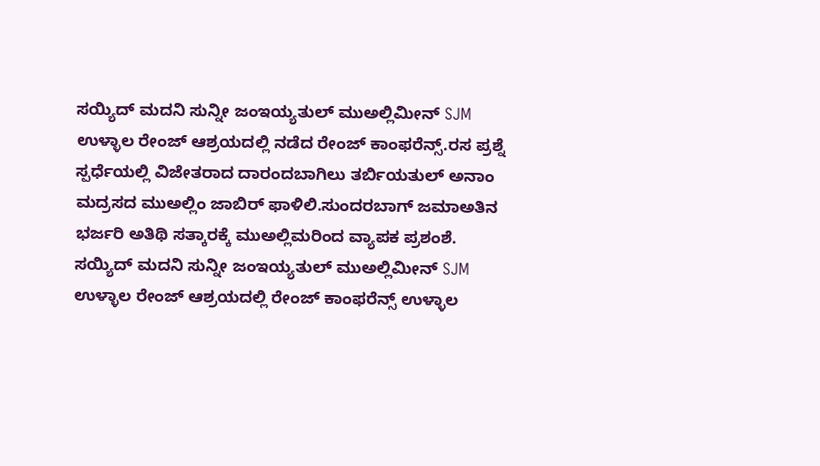ಸಯ್ಯಿದ್ ಮದನಿ ಸುನ್ನೀ ಜಂಇಯ್ಯತುಲ್ ಮುಅಲ್ಲಿಮೀನ್ SJM ಉಳ್ಳಾಲ ರೇಂಜ್ ಆಶ್ರಯದಲ್ಲಿ ನಡೆದ ರೇಂಜ್ ಕಾಂಫರೆನ್ಸ್.ರಸ ಪ್ರಶ್ನೆ ಸ್ಪರ್ಧೆಯಲ್ಲಿ ವಿಜೇತರಾದ ದಾರಂದಬಾಗಿಲು ತರ್ಬಿಯತುಲ್ ಅನಾಂ ಮದ್ರಸದ ಮುಅಲ್ಲಿಂ ಜಾಬಿರ್ ಫಾಳಿಲಿ.ಸುಂದರಬಾಗ್ ಜಮಾಅತಿನ ಭರ್ಜರಿ ಅತಿಥಿ ಸತ್ಕಾರಕ್ಕೆ ಮುಅಲ್ಲಿಮರಿಂದ ವ್ಯಾಪಕ ಪ್ರಶಂಶೆ.
ಸಯ್ಯಿದ್ ಮದನಿ ಸುನ್ನೀ ಜಂಇಯ್ಯತುಲ್ ಮುಅಲ್ಲಿಮೀನ್ SJM ಉಳ್ಳಾಲ ರೇಂಜ್ ಆಶ್ರಯದಲ್ಲಿ ರೇಂಜ್ ಕಾಂಫರೆನ್ಸ್ ಉಳ್ಳಾಲ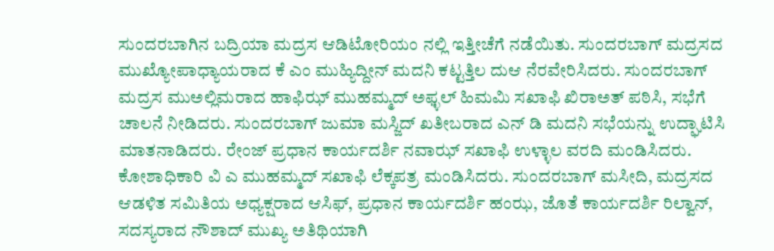ಸುಂದರಬಾಗಿನ ಬದ್ರಿಯಾ ಮದ್ರಸ ಆಡಿಟೋರಿಯಂ ನಲ್ಲಿ ಇತ್ತೀಚೆಗೆ ನಡೆಯಿತು. ಸುಂದರಬಾಗ್ ಮದ್ರಸದ ಮುಖ್ಯೋಪಾಧ್ಯಾಯರಾದ ಕೆ ಎಂ ಮುಹ್ಯಿದ್ದೀನ್ ಮದನಿ ಕಟ್ಟತ್ತಿಲ ದುಆ ನೆರವೇರಿಸಿದರು. ಸುಂದರಬಾಗ್ ಮದ್ರಸ ಮುಅಲ್ಲಿಮರಾದ ಹಾಫಿಝ್ ಮುಹಮ್ಮದ್ ಅಫ್ಳಲ್ ಹಿಮಮಿ ಸಖಾಫಿ ಖಿರಾಅತ್ ಪಠಿಸಿ, ಸಭೆಗೆ ಚಾಲನೆ ನೀಡಿದರು. ಸುಂದರಬಾಗ್ ಜುಮಾ ಮಸ್ಜಿದ್ ಖತೀಬರಾದ ಎನ್ ಡಿ ಮದನಿ ಸಭೆಯನ್ನು ಉದ್ಘಾಟಿಸಿ ಮಾತನಾಡಿದರು. ರೇಂಜ್ ಪ್ರಧಾನ ಕಾರ್ಯದರ್ಶಿ ನವಾಝ್ ಸಖಾಫಿ ಉಳ್ಳಾಲ ವರದಿ ಮಂಡಿಸಿದರು. ಕೋಶಾಧಿಕಾರಿ ವಿ ಎ ಮುಹಮ್ಮದ್ ಸಖಾಫಿ ಲೆಕ್ಕಪತ್ರ ಮಂಡಿಸಿದರು. ಸುಂದರಬಾಗ್ ಮಸೀದಿ, ಮದ್ರಸದ ಆಡಳಿತ ಸಮಿತಿಯ ಅಧ್ಯಕ್ಷರಾದ ಆಸಿಫ್, ಪ್ರಧಾನ ಕಾರ್ಯದರ್ಶಿ ಹಂಝ, ಜೊತೆ ಕಾರ್ಯದರ್ಶಿ ರಿಲ್ವಾನ್, ಸದಸ್ಯರಾದ ನೌಶಾದ್ ಮುಖ್ಯ ಅತಿಥಿಯಾಗಿ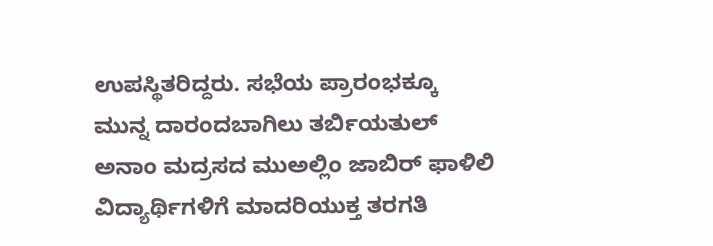ಉಪಸ್ಥಿತರಿದ್ದರು. ಸಭೆಯ ಪ್ರಾರಂಭಕ್ಕೂ ಮುನ್ನ ದಾರಂದಬಾಗಿಲು ತರ್ಬಿಯತುಲ್ ಅನಾಂ ಮದ್ರಸದ ಮುಅಲ್ಲಿಂ ಜಾಬಿರ್ ಫಾಳಿಲಿ ವಿದ್ಯಾರ್ಥಿಗಳಿಗೆ ಮಾದರಿಯುಕ್ತ ತರಗತಿ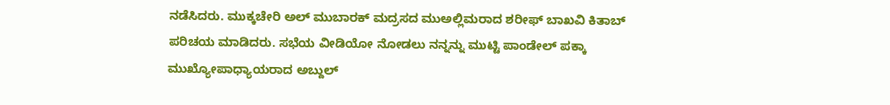ನಡೆಸಿದರು. ಮುಕ್ಕಚೇರಿ ಅಲ್ ಮುಬಾರಕ್ ಮದ್ರಸದ ಮುಅಲ್ಲಿಮರಾದ ಶರೀಫ್ ಬಾಖವಿ ಕಿತಾಬ್ ಪರಿಚಯ ಮಾಡಿದರು. ಸಭೆಯ ವೀಡಿಯೋ ನೋಡಲು ನನ್ನನ್ನು ಮುಟ್ಟಿ ಪಾಂಡೇಲ್ ಪಕ್ಕಾ ಮುಖ್ಯೋಪಾಧ್ಯಾಯರಾದ ಅಬ್ದುಲ್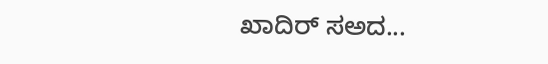ಖಾದಿರ್ ಸಅದ...